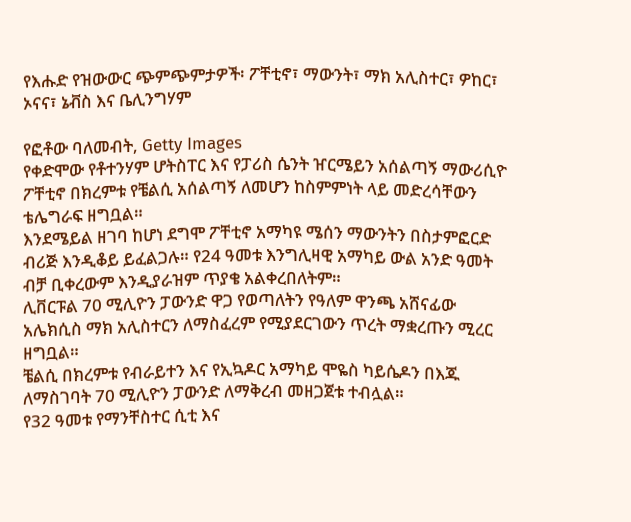የእሑድ የዝውውር ጭምጭምታዎች፡ ፖቸቲኖ፣ ማውንት፣ ማክ አሊስተር፣ ዎከር፣ ኦናና፣ ኔቭስ እና ቤሊንግሃም

የፎቶው ባለመብት, Getty Images
የቀድሞው የቶተንሃም ሆትስፐር እና የፓሪስ ሴንት ዠርሜይን አሰልጣኝ ማውሪሲዮ ፖቸቲኖ በክረምቱ የቼልሲ አሰልጣኝ ለመሆን ከስምምነት ላይ መድረሳቸውን ቴሌግራፍ ዘግቧል።
እንደሜይል ዘገባ ከሆነ ደግሞ ፖቸቲኖ አማካዩ ሜሰን ማውንትን በስታምፎርድ ብሪጅ እንዲቆይ ይፈልጋሉ። የ24 ዓመቱ እንግሊዛዊ አማካይ ውል አንድ ዓመት ብቻ ቢቀረውም እንዲያራዝም ጥያቄ አልቀረበለትም።
ሊቨርፑል 70 ሚሊዮን ፓውንድ ዋጋ የወጣለትን የዓለም ዋንጫ አሸናፊው አሌክሲስ ማክ አሊስተርን ለማስፈረም የሚያደርገውን ጥረት ማቋረጡን ሚረር ዘግቧል።
ቼልሲ በክረምቱ የብራይተን እና የኢኳዶር አማካይ ሞዬስ ካይሴዶን በእጁ ለማስገባት 70 ሚሊዮን ፓውንድ ለማቅረብ መዘጋጀቱ ተብሏል።
የ32 ዓመቱ የማንቸስተር ሲቲ እና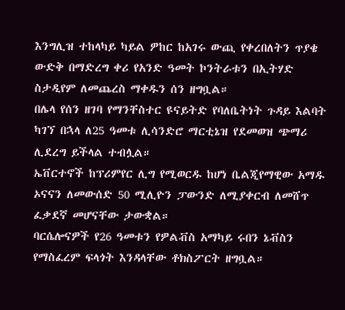እንግሊዝ ተከላካይ ካይል ዎከር ከአገሩ ውጪ የቀረበለትን ጥያቄ ውድቅ በማድረግ ቀሪ የአንድ ዓመት ኮንትራቱን በኢትሃድ ስታዲየም ለመጨረስ ማቀዱን ሰን ዘግቧል።
በሌላ የሰን ዘገባ የማንቸስተር ዩናይትድ የባለቤትነት ጉዳይ እልባት ካገኘ በኋላ ለ25 ዓመቱ ሊሳንድሮ ማርቲኔዝ የደመወዝ ጭማሪ ሊደረግ ይችላል ተብሏል።
ኤቨርተኖች ከፕሪምየር ሊግ የሚወርዱ ከሆነ ቤልጂየማዊው አማዱ ኦናናን ለመውሰድ 50 ሚሊዮን ፓውንድ ለሚያቀርብ ለመሸጥ ፈቃደኛ መሆናቸው ታውቋል።
ባርሴሎናዎች የ26 ዓመቱን የዎልቭስ አማካይ ሩበን ኔቭስን የማስፈረም ፍላጎት እንዳላቸው ቶክስፖርት ዘግቧል።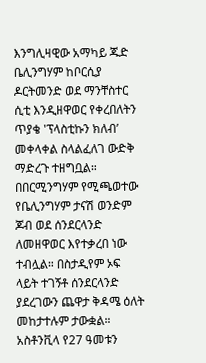እንግሊዛዊው አማካይ ጁድ ቤሊንግሃም ከቦርሲያ ዶርትመንድ ወደ ማንቸስተር ሲቲ እንዲዘዋወር የቀረበለትን ጥያቄ 'ፕላስቲኩን ክለብ’ መቀላቀል ስላልፈለገ ውድቅ ማድረጉ ተዘግቧል።
በበርሚንግሃም የሚጫወተው የቤሊንግሃም ታናሽ ወንድም ጆብ ወደ ሰንደርላንድ ለመዘዋወር እየተቃረበ ነው ተብሏል። በስታዲየም ኦፍ ላይት ተገኝቶ ሰንደርላንድ ያደረገውን ጨዋታ ቅዳሜ ዕለት መከታተሉም ታውቋል።
አስቶንቪላ የ27 ዓመቱን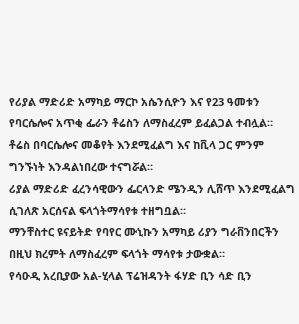የሪያል ማድሪድ አማካይ ማርኮ አሴንሲዮን እና የ23 ዓመቱን የባርሴሎና አጥቂ ፌራን ቶሬስን ለማስፈረም ይፈልጋል ተብሏል።
ቶሬስ በባርሴሎና መቆየት እንደሚፈልግ እና ከቪላ ጋር ምንም ግንኙነት እንዳልነበረው ተናግሯል።
ሪያል ማድሪድ ፈረንሳዊውን ፌርላንድ ሜንዲን ሊሸጥ እንደሚፈልግ ሲገለጽ አርሰናል ፍላጎትማሳየቱ ተዘግቧል።
ማንቸስተር ዩናይትድ የባየር ሙኒኩን አማካይ ሪያን ግራቨንበርችን በዚህ ክረምት ለማስፈረም ፍላጎት ማሳየቱ ታውቋል።
የሳዑዲ አረቢያው አል-ሂላል ፕሬዝዳንት ፋሃድ ቢን ሳድ ቢን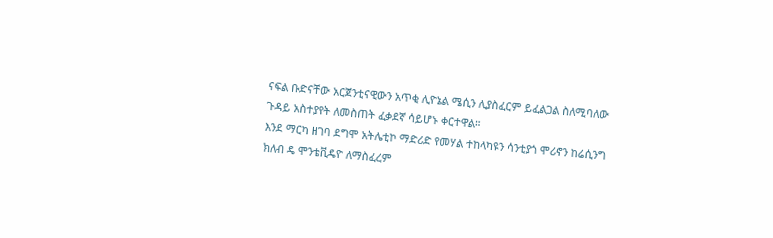ናፍል ቡድናቸው አርጀንቲናዊውን አጥቂ ሊዮኔል ሜሲን ሊያስፈርም ይፈልጋል ስለሚባለው ጉዳይ አስተያየት ለመስጠት ፈቃደኛ ሳይሆኑ ቀርተዋል።
እንደ ማርካ ዘገባ ደግሞ አትሌቲኮ ማድሪድ የመሃል ተከላካዩን ሳንቲያጎ ሞሪኖን ከሬሲንግ ክለብ ዴ ሞንቴቪዴዮ ለማስፈረም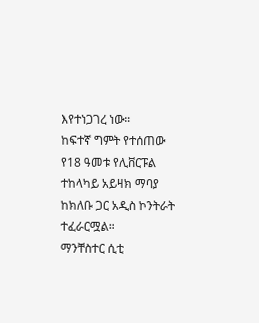እየተነጋገረ ነው።
ከፍተኛ ግምት የተሰጠው የ18 ዓመቱ የሊቨርፑል ተከላካይ አይዛክ ማባያ ከክለቡ ጋር አዲስ ኮንትራት ተፈራርሟል።
ማንቸስተር ሲቲ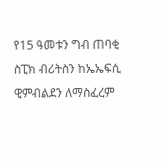የ15 ዓመቱን ግብ ጠባቂ ስፒክ ብሪትስን ከኤኤፍሲ ዊምብልደን ለማስፈረም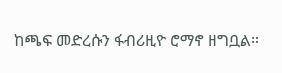ከጫፍ መድረሱን ፋብሪዚዮ ሮማኖ ዘግቧል።